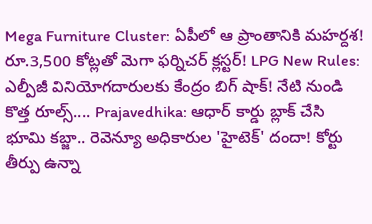Mega Furniture Cluster: ఏపీలో ఆ ప్రాంతానికి మహర్దశ! రూ.3,500 కోట్లతో మెగా ఫర్నిచర్ క్లస్టర్! LPG New Rules: ఎల్పీజీ వినియోగదారులకు కేంద్రం బిగ్ షాక్! నేటి నుండి కొత్త రూల్స్.... Prajavedhika: ఆధార్ కార్డు బ్లాక్ చేసి భూమి కబ్జా.. రెవెన్యూ అధికారుల 'హైటెక్' దందా! కోర్టు తీర్పు ఉన్నా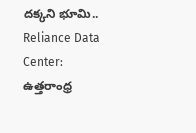దక్కని భూమి.. Reliance Data Center: ఉత్తరాంధ్ర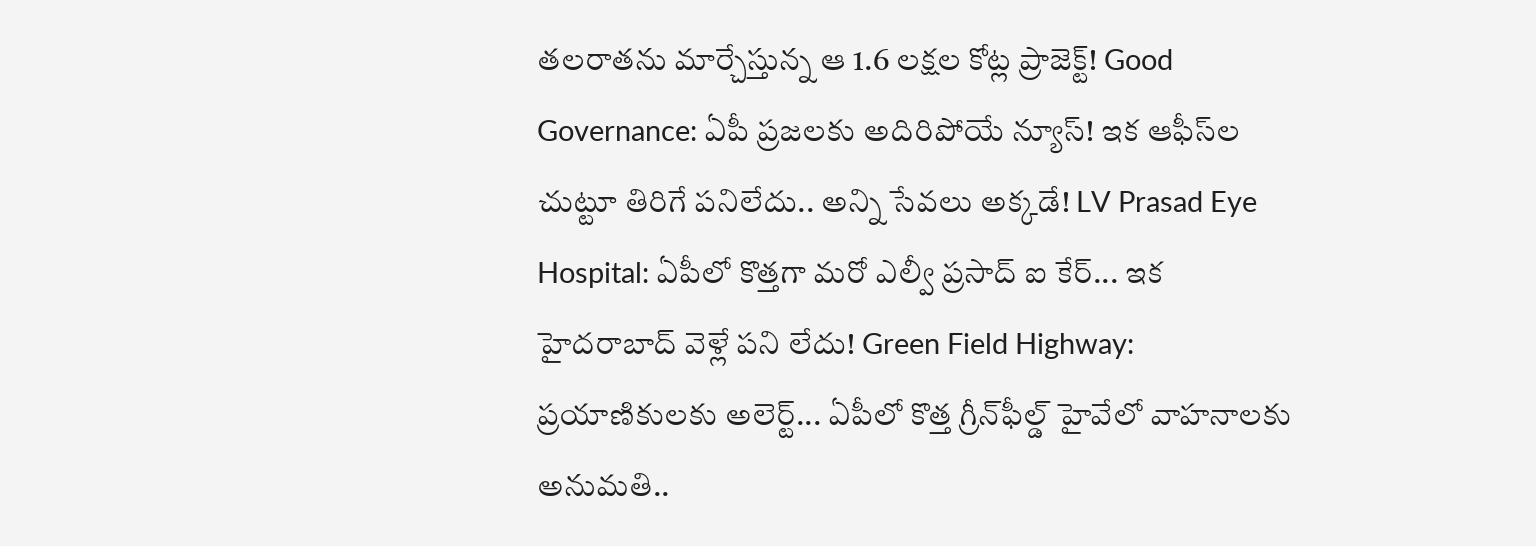తలరాతను మార్చేస్తున్న ఆ 1.6 లక్షల కోట్ల ప్రాజెక్ట్! Good Governance: ఏపీ ప్రజలకు అదిరిపోయే న్యూస్! ఇక ఆఫీస్‌ల చుట్టూ తిరిగే పనిలేదు.. అన్ని సేవలు అక్కడే! LV Prasad Eye Hospital: ఏపీలో కొత్తగా మరో ఎల్వీ ప్రసాద్ ఐ కేర్... ఇక హైదరాబాద్ వెళ్లే పని లేదు! Green Field Highway: ప్రయాణికులకు అలెర్ట్... ఏపీలో కొత్త గ్రీన్‌ఫీల్డ్ హైవేలో వాహనాలకు అనుమతి..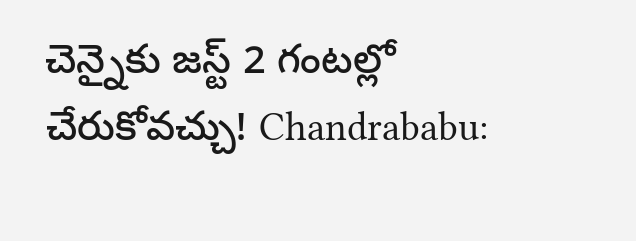చెన్నైకు జస్ట్ 2 గంటల్లో చేరుకోవచ్చు! Chandrababu: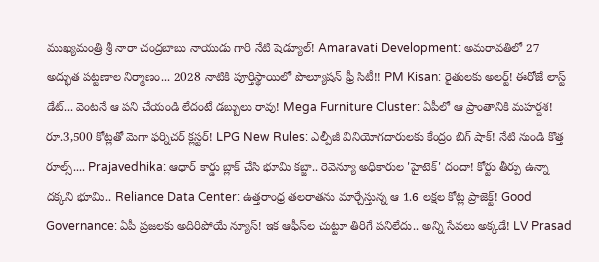ముఖ్యమంత్రి శ్రీ నారా చంద్రబాబు నాయుడు గారి నేటి షెడ్యూల్! Amaravati Development: అమరావతిలో 27 అద్భుత పట్టణాల నిర్మాణం... 2028 నాటికి పూర్తిస్థాయిలో పొల్యూషన్ ఫ్రీ సిటీ!! PM Kisan: రైతులకు అలర్ట్! ఈరోజే లాస్ట్ డేట్... వెంటనే ఆ పని చేయండి లేదంటే డబ్బులు రావు! Mega Furniture Cluster: ఏపీలో ఆ ప్రాంతానికి మహర్దశ! రూ.3,500 కోట్లతో మెగా ఫర్నిచర్ క్లస్టర్! LPG New Rules: ఎల్పీజీ వినియోగదారులకు కేంద్రం బిగ్ షాక్! నేటి నుండి కొత్త రూల్స్.... Prajavedhika: ఆధార్ కార్డు బ్లాక్ చేసి భూమి కబ్జా.. రెవెన్యూ అధికారుల 'హైటెక్' దందా! కోర్టు తీర్పు ఉన్నా దక్కని భూమి.. Reliance Data Center: ఉత్తరాంధ్ర తలరాతను మార్చేస్తున్న ఆ 1.6 లక్షల కోట్ల ప్రాజెక్ట్! Good Governance: ఏపీ ప్రజలకు అదిరిపోయే న్యూస్! ఇక ఆఫీస్‌ల చుట్టూ తిరిగే పనిలేదు.. అన్ని సేవలు అక్కడే! LV Prasad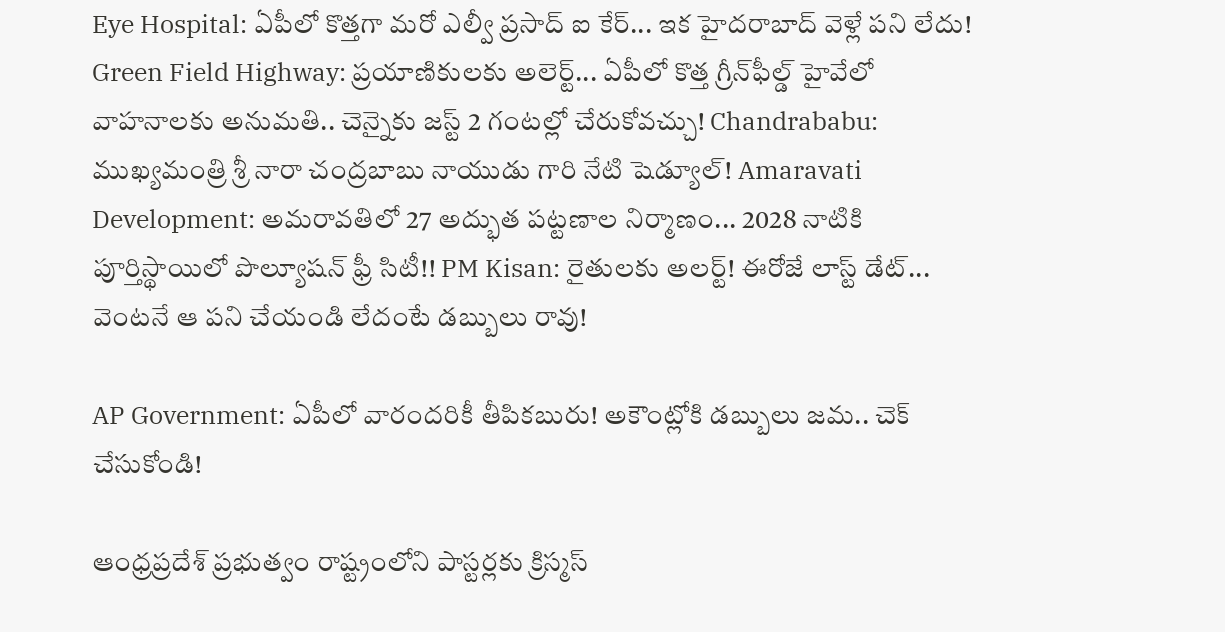Eye Hospital: ఏపీలో కొత్తగా మరో ఎల్వీ ప్రసాద్ ఐ కేర్... ఇక హైదరాబాద్ వెళ్లే పని లేదు! Green Field Highway: ప్రయాణికులకు అలెర్ట్... ఏపీలో కొత్త గ్రీన్‌ఫీల్డ్ హైవేలో వాహనాలకు అనుమతి.. చెన్నైకు జస్ట్ 2 గంటల్లో చేరుకోవచ్చు! Chandrababu: ముఖ్యమంత్రి శ్రీ నారా చంద్రబాబు నాయుడు గారి నేటి షెడ్యూల్! Amaravati Development: అమరావతిలో 27 అద్భుత పట్టణాల నిర్మాణం... 2028 నాటికి పూర్తిస్థాయిలో పొల్యూషన్ ఫ్రీ సిటీ!! PM Kisan: రైతులకు అలర్ట్! ఈరోజే లాస్ట్ డేట్... వెంటనే ఆ పని చేయండి లేదంటే డబ్బులు రావు!

AP Government: ఏపీలో వారందరికీ తీపికబురు! అకౌంట్లోకి డబ్బులు జమ.. చెక్ చేసుకోండి!

ఆంధ్రప్రదేశ్ ప్రభుత్వం రాష్ట్రంలోని పాస్టర్లకు క్రిస్మస్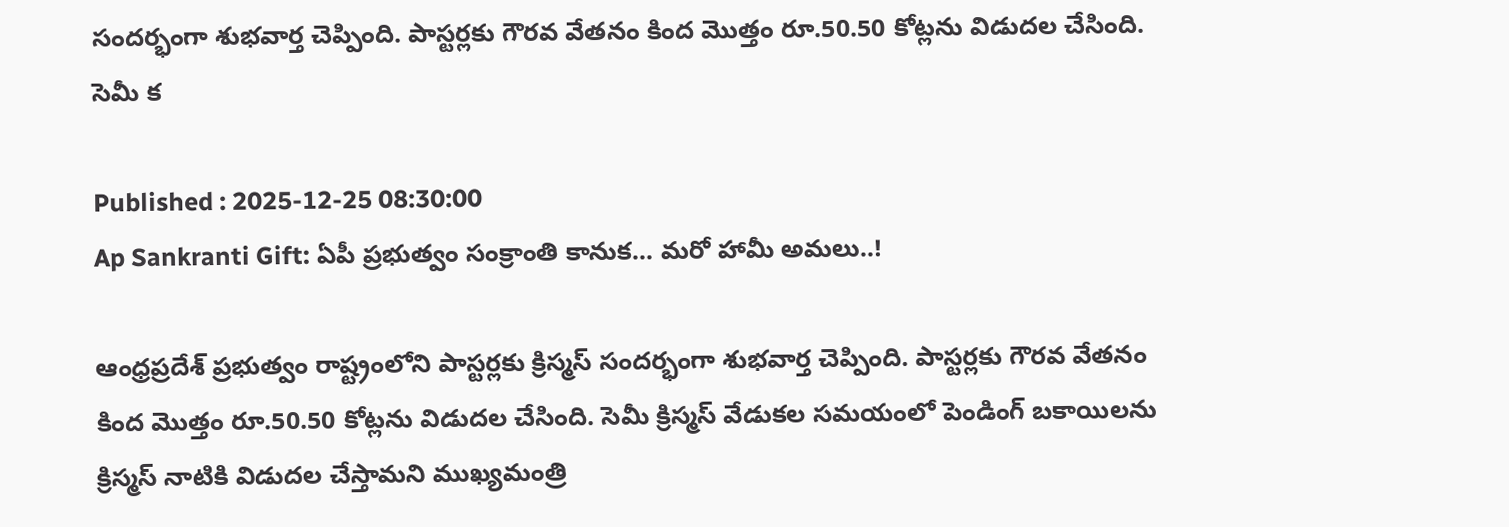సందర్భంగా శుభవార్త చెప్పింది. పాస్టర్లకు గౌరవ వేతనం కింద మొత్తం రూ.50.50 కోట్లను విడుదల చేసింది. సెమీ క

Published : 2025-12-25 08:30:00
Ap Sankranti Gift: ఏపీ ప్రభుత్వం సంక్రాంతి కానుక... మరో హామీ అమలు..!

ఆంధ్రప్రదేశ్ ప్రభుత్వం రాష్ట్రంలోని పాస్టర్లకు క్రిస్మస్ సందర్భంగా శుభవార్త చెప్పింది. పాస్టర్లకు గౌరవ వేతనం కింద మొత్తం రూ.50.50 కోట్లను విడుదల చేసింది. సెమీ క్రిస్మస్ వేడుకల సమయంలో పెండింగ్ బకాయిలను క్రిస్మస్ నాటికి విడుదల చేస్తామని ముఖ్యమంత్రి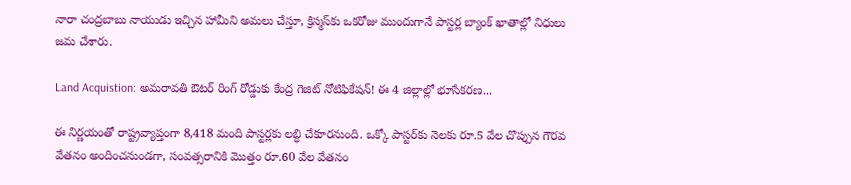నారా చంద్రబాబు నాయుడు ఇచ్చిన హామీని అమలు చేస్తూ, క్రిస్మస్‌కు ఒకరోజు ముందుగానే పాస్టర్ల బ్యాంక్ ఖాతాల్లో నిధులు జమ చేశారు.

Land Acquistion: అమరావతి ఔటర్ రింగ్ రోడ్డుకు కేంద్ర గెజిట్ నోటిఫికేషన్! ఈ 4 జిల్లాల్లో భూసేకరణ...

ఈ నిర్ణయంతో రాష్ట్రవ్యాప్తంగా 8,418 మంది పాస్టర్లకు లబ్ధి చేకూరనుంది. ఒక్కో పాస్టర్‌కు నెలకు రూ.5 వేల చొప్పున గౌరవ వేతనం అందించనుండగా, సంవత్సరానికి మొత్తం రూ.60 వేల వేతనం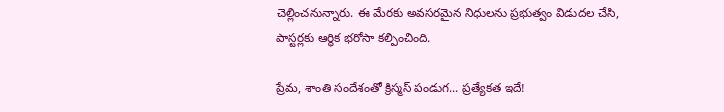చెల్లించనున్నారు. ఈ మేరకు అవసరమైన నిధులను ప్రభుత్వం విడుదల చేసి, పాస్టర్లకు ఆర్థిక భరోసా కల్పించింది.

ప్రేమ, శాంతి సందేశంతో క్రిస్మస్ పండుగ... ప్రత్యేకత ఇదే!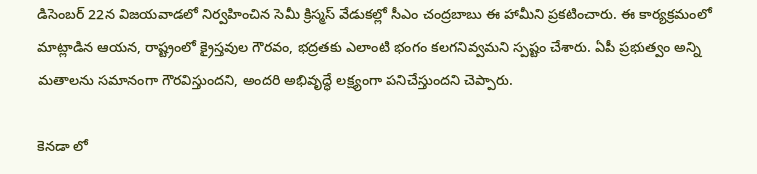డిసెంబర్ 22న విజయవాడలో నిర్వహించిన సెమీ క్రిస్మస్ వేడుకల్లో సీఎం చంద్రబాబు ఈ హామీని ప్రకటించారు. ఈ కార్యక్రమంలో మాట్లాడిన ఆయన, రాష్ట్రంలో క్రైస్తవుల గౌరవం, భద్రతకు ఎలాంటి భంగం కలగనివ్వమని స్పష్టం చేశారు. ఏపీ ప్రభుత్వం అన్ని మతాలను సమానంగా గౌరవిస్తుందని, అందరి అభివృద్ధే లక్ష్యంగా పనిచేస్తుందని చెప్పారు.

కెనడా లో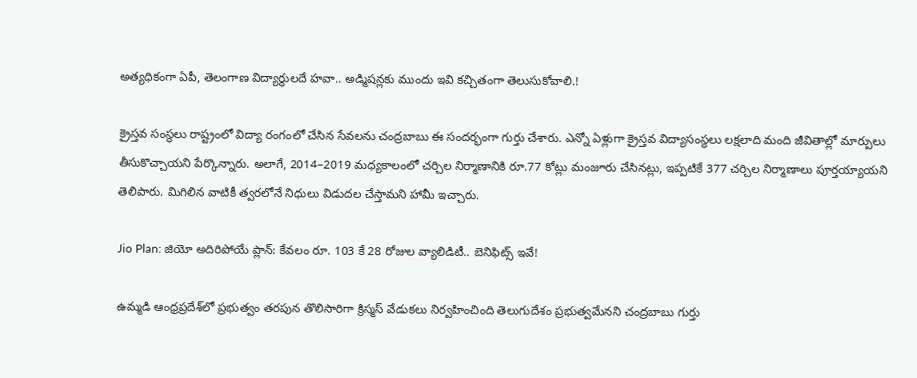అత్యధికంగా ఏపీ, తెలంగాణ విద్యార్థులదే హవా.. అడ్మిషన్లకు ముందు ఇవి కచ్చితంగా తెలుసుకోవాలి.!

క్రైస్తవ సంస్థలు రాష్ట్రంలో విద్యా రంగంలో చేసిన సేవలను చంద్రబాబు ఈ సందర్భంగా గుర్తు చేశారు. ఎన్నో ఏళ్లుగా క్రైస్తవ విద్యాసంస్థలు లక్షలాది మంది జీవితాల్లో మార్పులు తీసుకొచ్చాయని పేర్కొన్నారు. అలాగే, 2014–2019 మధ్యకాలంలో చర్చిల నిర్మాణానికి రూ.77 కోట్లు మంజూరు చేసినట్లు, ఇప్పటికే 377 చర్చిల నిర్మాణాలు పూర్తయ్యాయని తెలిపారు. మిగిలిన వాటికీ త్వరలోనే నిధులు విడుదల చేస్తామని హామీ ఇచ్చారు.

Jio Plan: జియో అదిరిపోయే ప్లాన్: కేవలం రూ. 103 కే 28 రోజుల వ్యాలిడిటీ.. బెనిఫిట్స్‌ ఇవే!

ఉమ్మడి ఆంధ్రప్రదేశ్‌లో ప్రభుత్వం తరపున తొలిసారిగా క్రిస్మస్ వేడుకలు నిర్వహించింది తెలుగుదేశం ప్రభుత్వమేనని చంద్రబాబు గుర్తు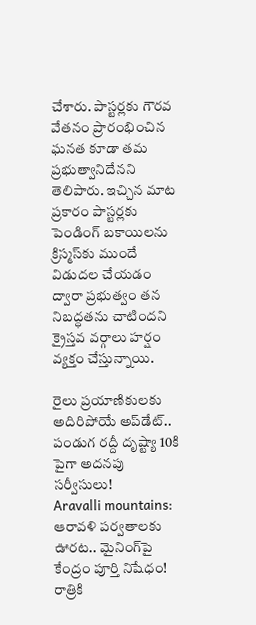చేశారు. పాస్టర్లకు గౌరవ వేతనం ప్రారంభించిన ఘనత కూడా తమ ప్రభుత్వానిదేనని తెలిపారు. ఇచ్చిన మాట ప్రకారం పాస్టర్లకు పెండింగ్ బకాయిలను క్రిస్మస్‌కు ముందే విడుదల చేయడం ద్వారా ప్రభుత్వం తన నిబద్ధతను చాటిందని క్రైస్తవ వర్గాలు హర్షం వ్యక్తం చేస్తున్నాయి.

రైలు ప్రయాణికులకు అదిరిపోయే అప్‌డేట్.. పండుగ రద్దీ దృష్ట్యా 10కి పైగా అదనపు సర్వీసులు!
Aravalli mountains: ఆరావళి పర్వతాలకు ఊరట.. మైనింగ్‌పై కేంద్రం పూర్తి నిషేధం!
రాత్రికి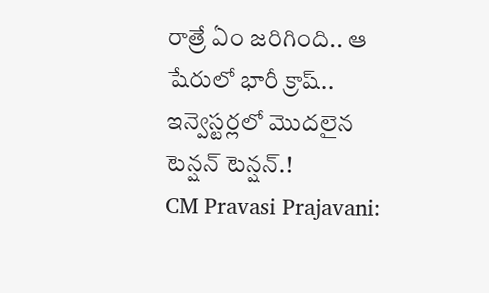రాత్రే ఏం జరిగింది.. ఆ షేరులో భారీ క్రాష్.. ఇన్వెస్టర్లలో మొదలైన టెన్షన్ టెన్షన్.!
CM Pravasi Prajavani: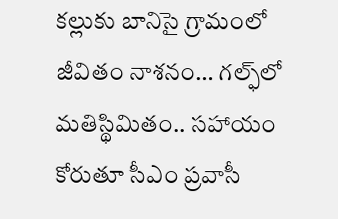కల్లుకు బానిసై గ్రామంలో జీవితం నాశనం… గల్ఫ్‌లో మతిస్థిమితం.. సహాయం కోరుతూ సీఎం ప్రవాసీ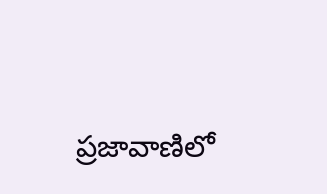ప్రజావాణిలో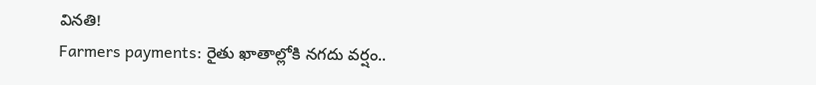వినతి!
Farmers payments: రైతు ఖాతాల్లోకి నగదు వర్షం..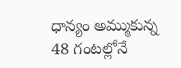ధాన్యం అమ్ముకున్న 48 గంటల్లోనే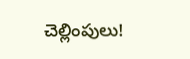చెల్లింపులు!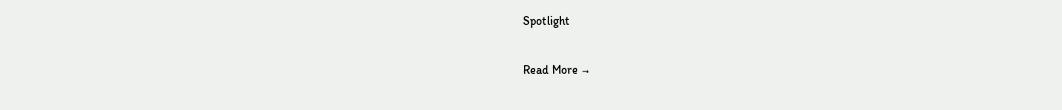Spotlight

Read More →